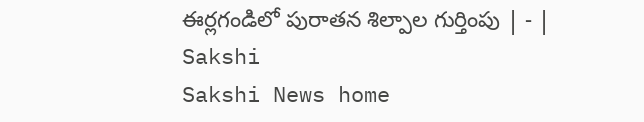ఈర్లగండిలో పురాతన శిల్పాల గుర్తింపు | - | Sakshi
Sakshi News home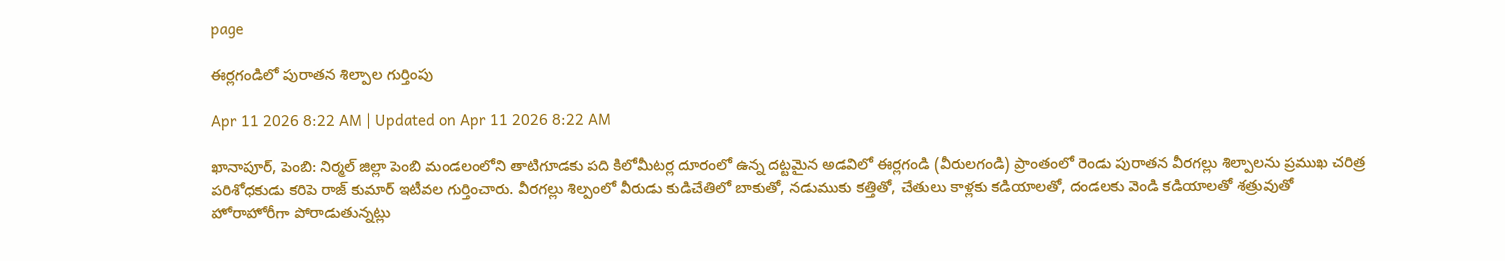page

ఈర్లగండిలో పురాతన శిల్పాల గుర్తింపు

Apr 11 2026 8:22 AM | Updated on Apr 11 2026 8:22 AM

ఖానాపూర్‌, పెంబి: నిర్మల్‌ జిల్లా పెంబి మండలంలోని తాటిగూడకు పది కిలోమీటర్ల దూరంలో ఉన్న దట్టమైన అడవిలో ఈర్లగండి (వీరులగండి) ప్రాంతంలో రెండు పురాతన వీరగల్లు శిల్పాలను ప్రముఖ చరిత్ర పరిశోధకుడు కరిపె రాజ్‌ కుమార్‌ ఇటీవల గుర్తించారు. వీరగల్లు శిల్పంలో వీరుడు కుడిచేతిలో బాకుతో, నడుముకు కత్తితో, చేతులు కాళ్లకు కడియాలతో, దండలకు వెండి కడియాలతో శత్రువుతో హోరాహోరీగా పోరాడుతున్నట్లు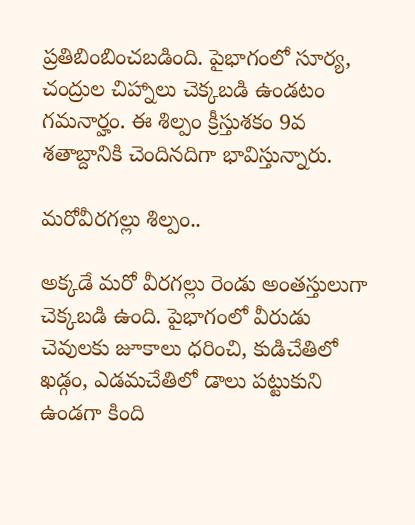ప్రతిబింబించబడింది. పైభాగంలో సూర్య, చంద్రుల చిహ్నాలు చెక్కబడి ఉండటం గమనార్హం. ఈ శిల్పం క్రీస్తుశకం 9వ శతాబ్దానికి చెందినదిగా భావిస్తున్నారు.

మరోవీరగల్లు శిల్పం..

అక్కడే మరో వీరగల్లు రెండు అంతస్తులుగా చెక్కబడి ఉంది. పైభాగంలో వీరుడు చెవులకు జూకాలు ధరించి, కుడిచేతిలో ఖడ్గం, ఎడమచేతిలో డాలు పట్టుకుని ఉండగా కింది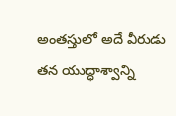అంతస్తులో అదే వీరుడు తన యుద్ధాశ్వాన్ని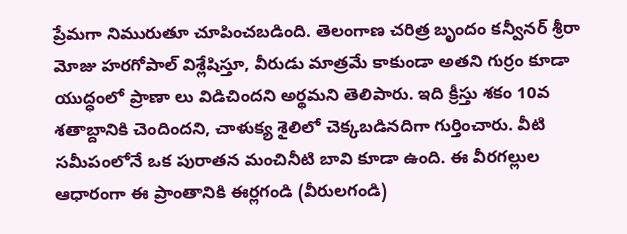ప్రేమగా నిమురుతూ చూపించబడింది. తెలంగాణ చరిత్ర బృందం కన్వీనర్‌ శ్రీరా మోజు హరగోపాల్‌ విశ్లేషిస్తూ, వీరుడు మాత్రమే కాకుండా అతని గుర్రం కూడా యుద్ధంలో ప్రాణా లు విడిచిందని అర్థమని తెలిపారు. ఇది క్రీస్తు శకం 10వ శతాబ్దానికి చెందిందని, చాళుక్య శైలిలో చెక్కబడినదిగా గుర్తించారు. వీటి సమీపంలోనే ఒక పురాతన మంచినీటి బావి కూడా ఉంది. ఈ వీరగల్లుల ఆధారంగా ఈ ప్రాంతానికి ఈర్లగండి (వీరులగండి)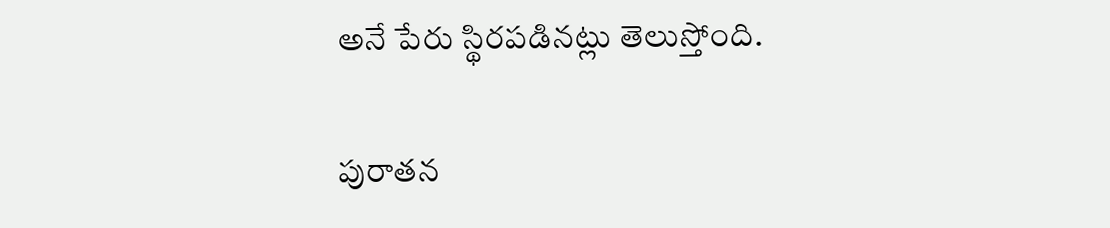అనే పేరు స్థిరపడినట్లు తెలుస్తోంది.

పురాతన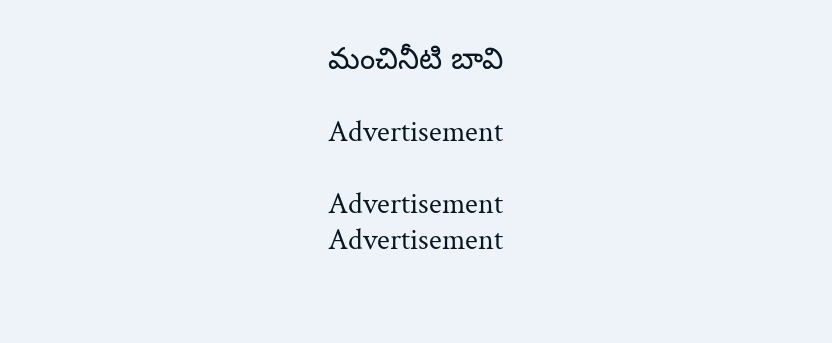మంచినీటి బావి

Advertisement

Advertisement
Advertisement